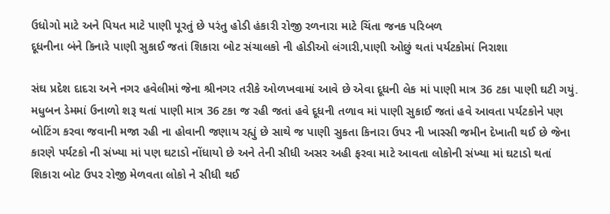ઉધોગો માટે અને પિયત માટે પાણી પૂરતું છે પરંતુ હોડી હંકારી રોજી રળનારા માટે ચિંતા જનક પરિબળ
દૂધનીના બંને કિનારે પાણી સુકાઈ જતાં શિકારા બોટ સંચાલકો ની હોડીઓ લંગારી,પાણી ઓછું થતાં પર્યટકોમાં નિરાશા

સંઘ પ્રદેશ દાદરા અને નગર હવેલીમાં જેના શ્રીનગર તરીકે ઓળખવામાં આવે છે એવા દૂધની લેક માં પાણી માત્ર 36 ટકા પાણી ઘટી ગયું. મધુબન ડેમમાં ઉનાળો શરૂ થતાં પાણી માત્ર 36 ટકા જ રહી જતાં હવે દૂધની તળાવ માં પાણી સુકાઈ જતાં હવે આવતા પર્યટકોને પણ બોટિંગ કરવા જવાની મજા રહી ના હોવાની જણાય રહ્યું છે સાથે જ પાણી સુકતા કિનારા ઉપર ની ખાસ્સી જમીન દેખાતી થઈ છે જેના કારણે પર્યટકો ની સંખ્યા માં પણ ઘટાડો નોંધાયો છે અને તેની સીધી અસર અહી ફરવા માટે આવતા લોકોની સંખ્યા માં ઘટાડો થતાં શિકારા બોટ ઉપર રોજી મેળવતા લોકો ને સીધી થઈ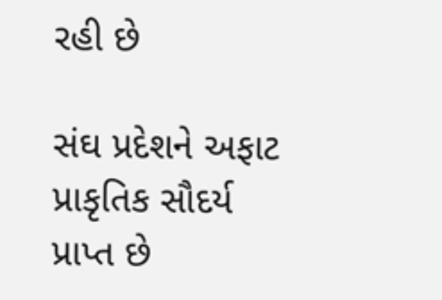રહી છે

સંઘ પ્રદેશને અફાટ પ્રાકૃતિક સૌદર્ય પ્રાપ્ત છે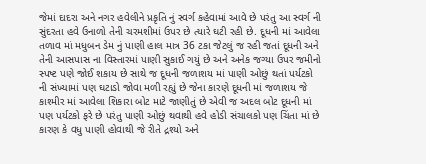જેમાં દાદરા અને નગર હવેલીને પ્રકૃતિ નું સ્વર્ગ કહેવામાં આવે છે પરંતુ આ સ્વર્ગ ની સુંદરતા હવે ઉનાળો તેની ચરમશીમાં ઉપર છે ત્યારે ઘટી રહી છે. દૂધની માં આવેલા તળાવ માં મધુબન ડેમ નું પાણી હાલ માત્ર 36 ટકા જેટલું જ રહી જતાં દૂધની અને તેની આસપાસ ના વિસ્તારમાં પાણી સુકાઈ ગયું છે અને અનેક જગ્યા ઉપર જમીનો સ્પષ્ટ પણે જોઈ શકાય છે સાથે જ દૂધની જળાશય માં પાણી ઓછું થતાં પર્યટકો ની સંખ્યામાં પણ ઘટાડો જોવા મળી રહ્યું છે જેના કારણે દૂધની માં જળાશય જે કાશ્મીર માં આવેલા શિકારા બોટ માટે જાણીતું છે એવી જ અદલ બોટ દૂધની માં પણ પર્યટકો ફરે છે પરંતુ પાણી ઓછું થવાથી હવે હોડી સંચાલકો પણ ચિંતા માં છે કારણ કે વધુ પાણી હોવાથી જે રીતે દ્રશ્યો અને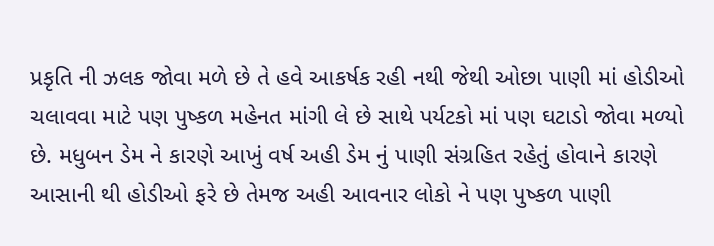પ્રકૃતિ ની ઝલક જોવા મળે છે તે હવે આકર્ષક રહી નથી જેથી ઓછા પાણી માં હોડીઓ ચલાવવા માટે પણ પુષ્કળ મહેનત માંગી લે છે સાથે પર્યટકો માં પણ ઘટાડો જોવા મળ્યો છે. મધુબન ડેમ ને કારણે આખું વર્ષ અહી ડેમ નું પાણી સંગ્રહિત રહેતું હોવાને કારણે આસાની થી હોડીઓ ફરે છે તેમજ અહી આવનાર લોકો ને પણ પુષ્કળ પાણી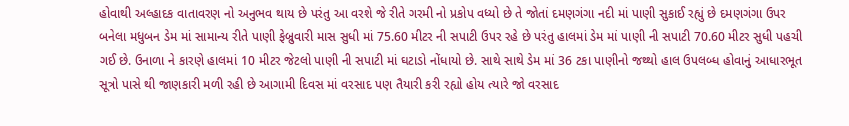હોવાથી અલ્હાદક વાતાવરણ નો અનુભવ થાય છે પરંતુ આ વરશે જે રીતે ગરમી નો પ્રકોપ વધ્યો છે તે જોતાં દમણગંગા નદી માં પાણી સુકાઈ રહ્યું છે દમણગંગા ઉપર બનેલા મધુબન ડેમ માં સામાન્ય રીતે પાણી ફેબ્રુવારી માસ સુધી માં 75.60 મીટર ની સપાટી ઉપર રહે છે પરંતુ હાલમાં ડેમ માં પાણી ની સપાટી 70.60 મીટર સુધી પહચી ગઈ છે. ઉનાળા ને કારણે હાલમાં 10 મીટર જેટલો પાણી ની સપાટી માં ઘટાડો નોંધાયો છે. સાથે સાથે ડેમ માં 36 ટકા પાણીનો જથ્થો હાલ ઉપલબ્ધ હોવાનું આધારભૂત સૂત્રો પાસે થી જાણકારી મળી રહી છે આગામી દિવસ માં વરસાદ પણ તૈયારી કરી રહ્યો હોય ત્યારે જો વરસાદ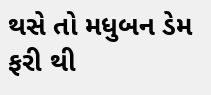થસે તો મધુબન ડેમ ફરી થી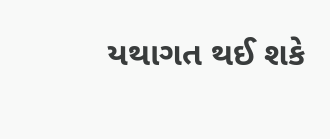યથાગત થઈ શકે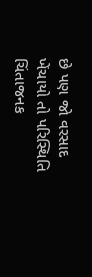છે પણ જો વરસાદ ખેંચાયો તો પરિસ્થિતિ ચિંતાજનક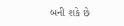બની શકે છે